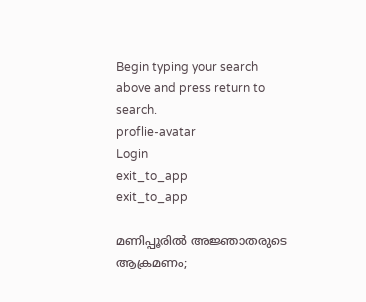Begin typing your search above and press return to search.
proflie-avatar
Login
exit_to_app
exit_to_app

മണിപ്പൂരിൽ അജ്ഞാതരുടെ ആക്രമണം;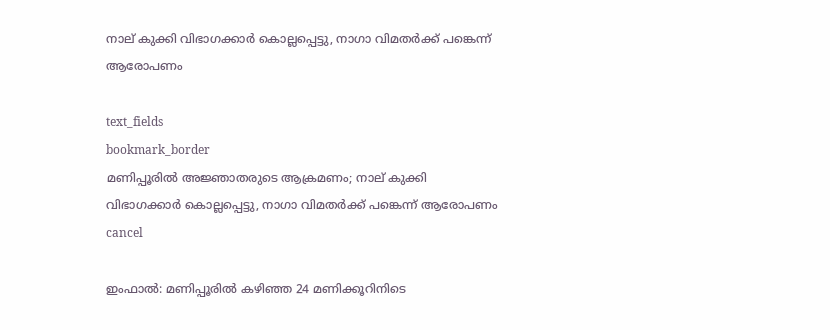നാല് കുക്കി വിഭാഗക്കാർ കൊല്ലപ്പെട്ടു, നാഗാ വിമതർക്ക് പങ്കെന്ന് ആരോപണം

text_fields
bookmark_border
മണിപ്പൂരിൽ അജ്ഞാതരുടെ ആക്രമണം; നാല് കുക്കി വിഭാഗക്കാർ കൊല്ലപ്പെട്ടു, നാഗാ വിമതർക്ക് പങ്കെന്ന് ആരോപണം
cancel

ഇംഫാൽ: മണിപ്പൂരിൽ കഴിഞ്ഞ 24 മണിക്കൂറിനിടെ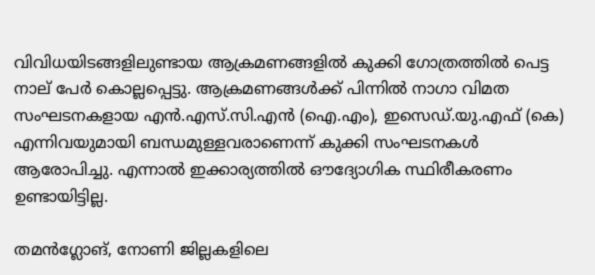വിവിധയിടങ്ങളിലുണ്ടായ ആക്രമണങ്ങളിൽ കുക്കി ഗോത്രത്തിൽ പെട്ട നാല് പേർ കൊല്ലപ്പെട്ടു. ആക്രമണങ്ങൾക്ക് പിന്നിൽ നാഗാ വിമത സംഘടനകളായ എൻ.എസ്.സി.എൻ (ഐ.എം), ഇസെഡ്.യു.എഫ് (കെ) എന്നിവയുമായി ബന്ധമുള്ളവരാണെന്ന് കുക്കി സംഘടനകൾ ആരോപിച്ചു. എന്നാൽ ഇക്കാര്യത്തിൽ ഔദ്യോഗിക സ്ഥിരീകരണം ഉണ്ടായിട്ടില്ല.

തമൻഗ്ലോങ്, നോണി ജില്ലകളിലെ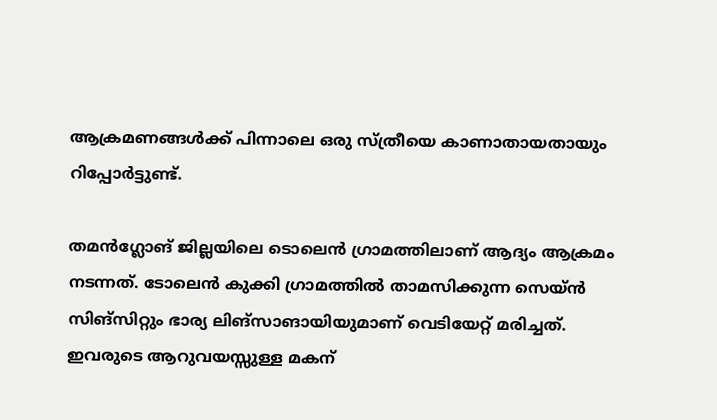ആക്രമണങ്ങൾക്ക് പിന്നാലെ ഒരു സ്ത്രീയെ കാണാതായതായും റിപ്പോർട്ടുണ്ട്.

തമൻഗ്ലോങ് ജില്ലയിലെ ടൊലെൻ ഗ്രാമത്തിലാണ് ആദ്യം ആക്രമം നടന്നത്. ടോലെൻ കുക്കി ഗ്രാമത്തിൽ താമസിക്കുന്ന സെയ്ൻ സിങ്സിറ്റും ഭാര്യ ലിങ്സാങായിയുമാണ് വെടിയേറ്റ് മരിച്ചത്. ഇവരുടെ ആറുവയസ്സുള്ള മകന്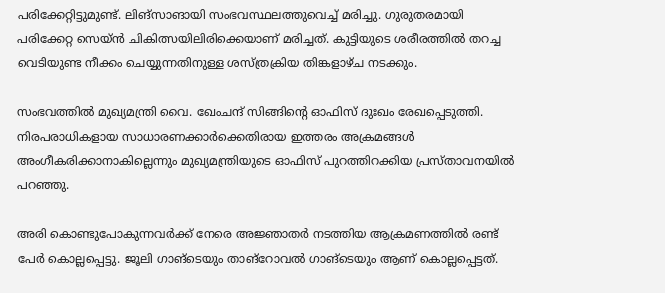പരിക്കേറ്റിട്ടുമുണ്ട്. ലിങ്സാങായി സംഭവസ്ഥലത്തുവെച്ച് മരിച്ചു. ഗുരുതരമായി പരിക്കേറ്റ സെയ്ൻ ചികിത്സയിലിരിക്കെയാണ് മരിച്ചത്. കുട്ടിയുടെ ശരീരത്തിൽ തറച്ച വെടിയുണ്ട നീക്കം ചെയ്യുന്നതിനുള്ള ശസ്ത്രക്രിയ തിങ്കളാഴ്ച നടക്കും.

സംഭവത്തിൽ മുഖ്യമന്ത്രി വൈ. ഖേംചന്ദ് സിങ്ങിന്റെ ഓഫിസ് ദുഃഖം രേഖപ്പെടുത്തി. നിരപരാധികളായ സാധാരണക്കാർക്കെതിരായ ഇത്തരം അക്രമങ്ങൾ അംഗീകരിക്കാനാകില്ലെന്നും മുഖ്യമന്ത്രിയുടെ ഓഫിസ് പുറത്തിറക്കിയ പ്രസ്താവനയിൽ പറഞ്ഞു.

അരി കൊണ്ടുപോകുന്നവർക്ക് നേരെ അജ്ഞാതർ നടത്തിയ ആക്രമണത്തിൽ രണ്ട് പേർ കൊല്ലപ്പെട്ടു. ജൂലി ഗാങ്‌ടെയും താങ്‌റോവൽ ഗാങ്‌ടെയും ആണ് കൊല്ലപ്പെട്ടത്.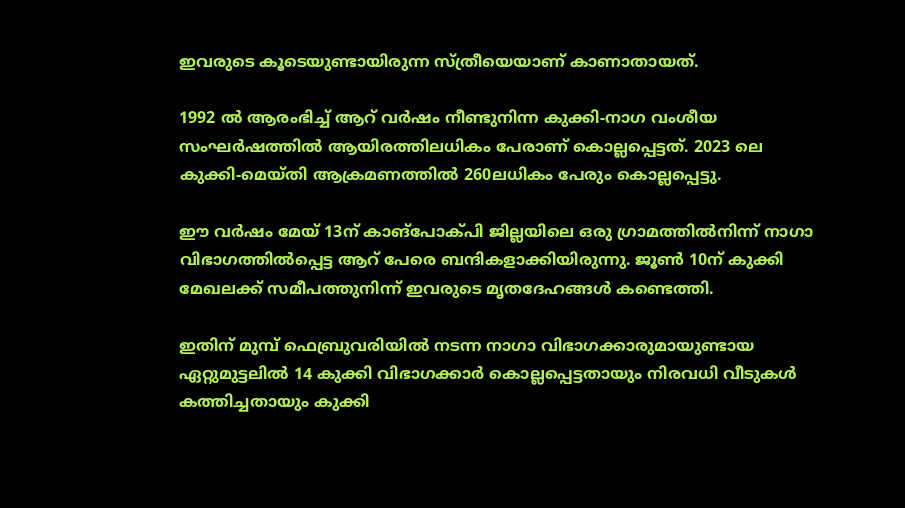ഇവരുടെ കൂടെയുണ്ടായിരുന്ന സ്ത്രീയെയാണ് കാണാതായത്.

1992 ൽ ആരംഭിച്ച് ആറ് വർഷം നീണ്ടുനിന്ന കുക്കി-നാഗ വംശീയ സംഘർഷത്തിൽ ആയിരത്തിലധികം പേരാണ് കൊല്ലപ്പെട്ടത്. 2023 ലെ കുക്കി-മെയ്തി ആക്രമണത്തിൽ 260ലധികം പേരും കൊല്ലപ്പെട്ടു.

ഈ വർഷം മേയ് 13ന് കാങ്‌പോക്പി ജില്ലയിലെ ഒരു ഗ്രാമത്തിൽനിന്ന് നാഗാ വിഭാഗത്തിൽപ്പെട്ട ആറ് പേരെ ബന്ദികളാക്കിയിരുന്നു. ജൂൺ 10ന് കുക്കി മേഖലക്ക് സമീപത്തുനിന്ന് ഇവരുടെ മൃതദേഹങ്ങൾ കണ്ടെത്തി.

ഇതിന് മുമ്പ് ഫെബ്രുവരിയിൽ നടന്ന നാഗാ വിഭാഗക്കാരുമായുണ്ടായ ഏറ്റുമുട്ടലിൽ 14 കുക്കി വിഭാഗക്കാർ കൊല്ലപ്പെട്ടതായും നിരവധി വീടുകൾ കത്തിച്ചതായും കുക്കി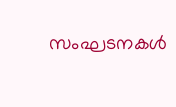സംഘടനകൾ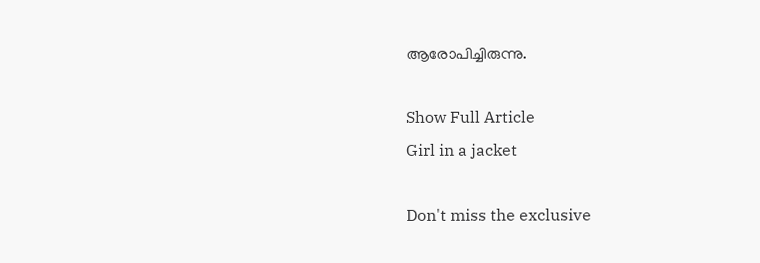ആരോപിച്ചിരുന്നു.

Show Full Article
Girl in a jacket

Don't miss the exclusive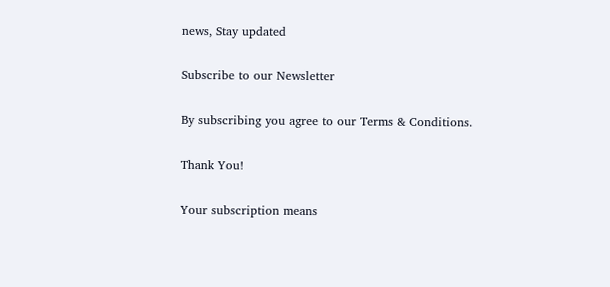news, Stay updated

Subscribe to our Newsletter

By subscribing you agree to our Terms & Conditions.

Thank You!

Your subscription means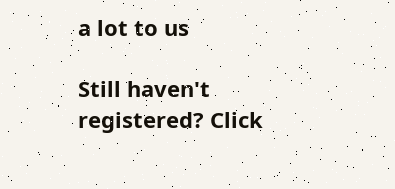a lot to us

Still haven't registered? Click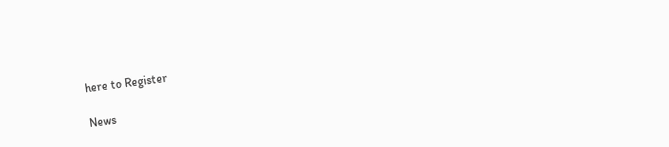here to Register

News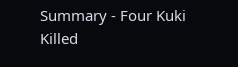Summary - Four Kuki Killed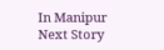In Manipur
Next Story